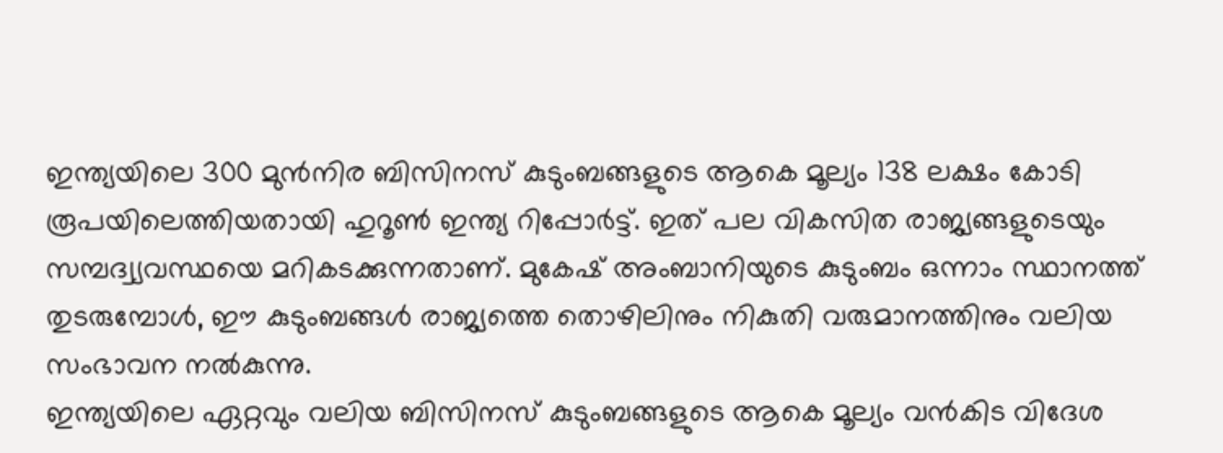ഇന്ത്യയിലെ 300 മുൻനിര ബിസിനസ് കുടുംബങ്ങളുടെ ആകെ മൂല്യം 138 ലക്ഷം കോടി രൂപയിലെത്തിയതായി ഹുറൂൺ ഇന്ത്യ റിപ്പോർട്ട്. ഇത് പല വികസിത രാജ്യങ്ങളുടെയും സമ്പദ്വ്യവസ്ഥയെ മറികടക്കുന്നതാണ്. മുകേഷ് അംബാനിയുടെ കുടുംബം ഒന്നാം സ്ഥാനത്ത് തുടരുമ്പോൾ, ഈ കുടുംബങ്ങൾ രാജ്യത്തെ തൊഴിലിനും നികുതി വരുമാനത്തിനും വലിയ സംഭാവന നൽകുന്നു.
ഇന്ത്യയിലെ ഏറ്റവും വലിയ ബിസിനസ് കുടുംബങ്ങളുടെ ആകെ മൂല്യം വൻകിട വിദേശ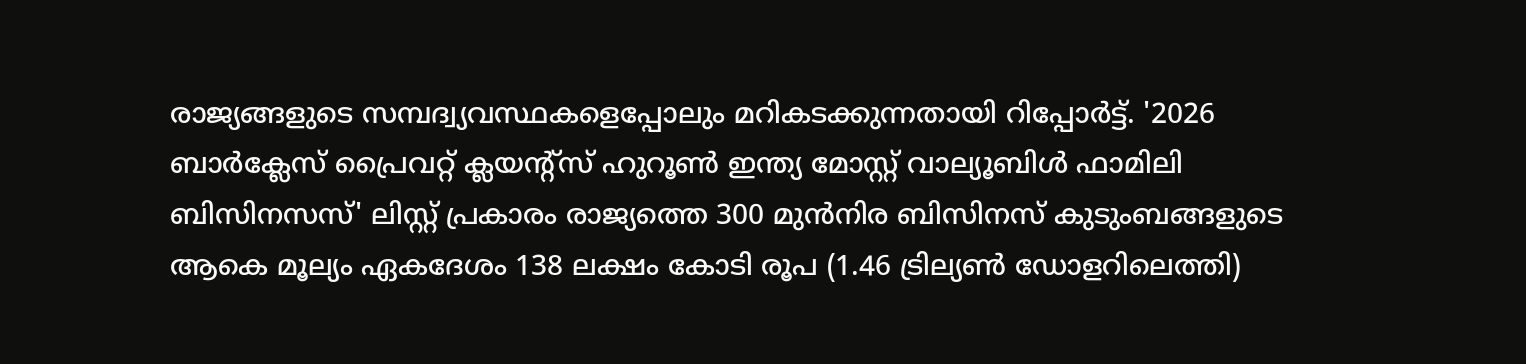രാജ്യങ്ങളുടെ സമ്പദ്വ്യവസ്ഥകളെപ്പോലും മറികടക്കുന്നതായി റിപ്പോർട്ട്. '2026 ബാർക്ലേസ് പ്രൈവറ്റ് ക്ലയന്റ്സ് ഹുറൂൺ ഇന്ത്യ മോസ്റ്റ് വാല്യൂബിൾ ഫാമിലി ബിസിനസസ്' ലിസ്റ്റ് പ്രകാരം രാജ്യത്തെ 300 മുൻനിര ബിസിനസ് കുടുംബങ്ങളുടെ ആകെ മൂല്യം ഏകദേശം 138 ലക്ഷം കോടി രൂപ (1.46 ട്രില്യൺ ഡോളറിലെത്തി)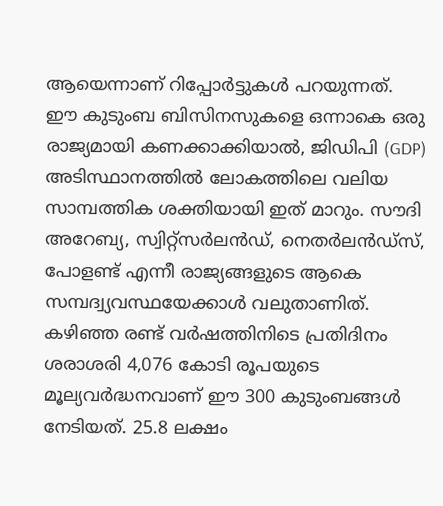ആയെന്നാണ് റിപ്പോർട്ടുകൾ പറയുന്നത്.
ഈ കുടുംബ ബിസിനസുകളെ ഒന്നാകെ ഒരു രാജ്യമായി കണക്കാക്കിയാൽ, ജിഡിപി (GDP) അടിസ്ഥാനത്തിൽ ലോകത്തിലെ വലിയ സാമ്പത്തിക ശക്തിയായി ഇത് മാറും. സൗദി അറേബ്യ, സ്വിറ്റ്സർലൻഡ്, നെതർലൻഡ്സ്, പോളണ്ട് എന്നീ രാജ്യങ്ങളുടെ ആകെ സമ്പദ്വ്യവസ്ഥയേക്കാൾ വലുതാണിത്.
കഴിഞ്ഞ രണ്ട് വർഷത്തിനിടെ പ്രതിദിനം ശരാശരി 4,076 കോടി രൂപയുടെ മൂല്യവർദ്ധനവാണ് ഈ 300 കുടുംബങ്ങൾ നേടിയത്. 25.8 ലക്ഷം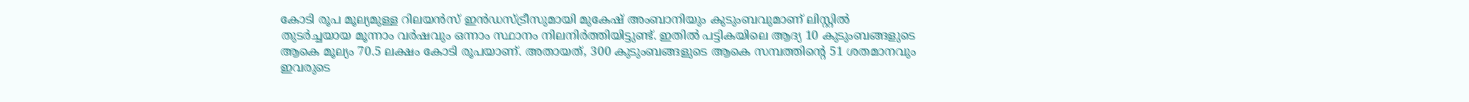കോടി രൂപ മൂല്യമുള്ള റിലയൻസ് ഇൻഡസ്ട്രീസുമായി മുകേഷ് അംബാനിയും കുടുംബവുമാണ് ലിസ്റ്റിൽ തുടർച്ചയായ മൂന്നാം വർഷവും ഒന്നാം സ്ഥാനം നിലനിർത്തിയിട്ടുണ്ട്. ഇതിൽ പട്ടികയിലെ ആദ്യ 10 കുടുംബങ്ങളുടെ ആകെ മൂല്യം 70.5 ലക്ഷം കോടി രൂപയാണ്. അതായത്, 300 കുടുംബങ്ങളുടെ ആകെ സമ്പത്തിന്റെ 51 ശതമാനവും ഇവരുടെ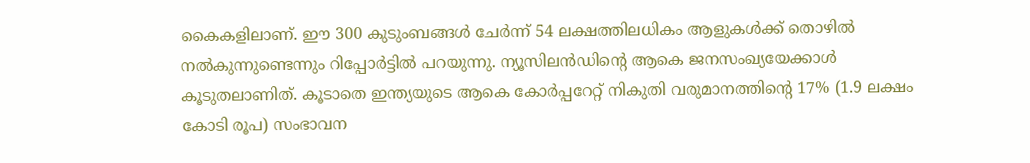കൈകളിലാണ്. ഈ 300 കുടുംബങ്ങൾ ചേർന്ന് 54 ലക്ഷത്തിലധികം ആളുകൾക്ക് തൊഴിൽ നൽകുന്നുണ്ടെന്നും റിപ്പോർട്ടിൽ പറയുന്നു. ന്യൂസിലൻഡിന്റെ ആകെ ജനസംഖ്യയേക്കാൾ കൂടുതലാണിത്. കൂടാതെ ഇന്ത്യയുടെ ആകെ കോർപ്പറേറ്റ് നികുതി വരുമാനത്തിന്റെ 17% (1.9 ലക്ഷം കോടി രൂപ) സംഭാവന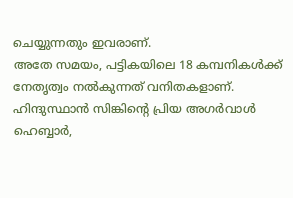ചെയ്യുന്നതും ഇവരാണ്.
അതേ സമയം, പട്ടികയിലെ 18 കമ്പനികൾക്ക് നേതൃത്വം നൽകുന്നത് വനിതകളാണ്. ഹിന്ദുസ്ഥാൻ സിങ്കിന്റെ പ്രിയ അഗർവാൾ ഹെബ്ബാർ,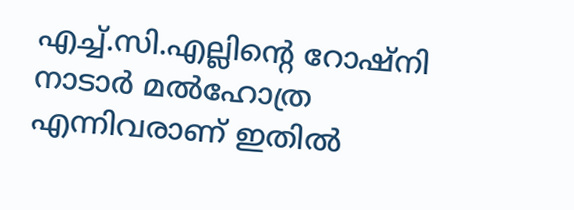എച്ച്.സി.എല്ലിന്റെ റോഷ്നി നാടാർ മൽഹോത്ര എന്നിവരാണ് ഇതിൽ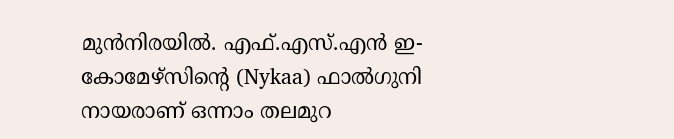മുൻനിരയിൽ. എഫ്.എസ്.എൻ ഇ-കോമേഴ്സിന്റെ (Nykaa) ഫാൽഗുനി നായരാണ് ഒന്നാം തലമുറ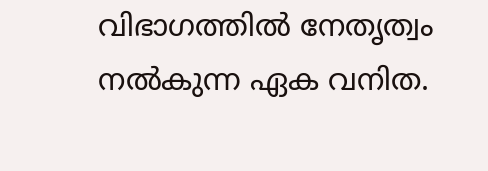വിഭാഗത്തിൽ നേതൃത്വം നൽകുന്ന ഏക വനിത.